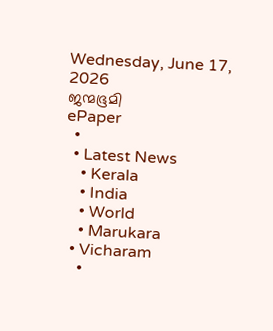Wednesday, June 17, 2026
ജന്മഭൂമി
ePaper
  •
  • Latest News
    • Kerala
    • India
    • World
    • Marukara
  • Vicharam
    •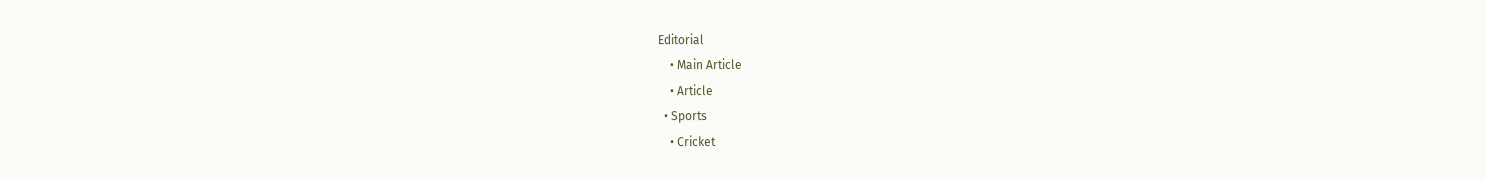Editorial
    • Main Article
    • Article
  • Sports
    • Cricket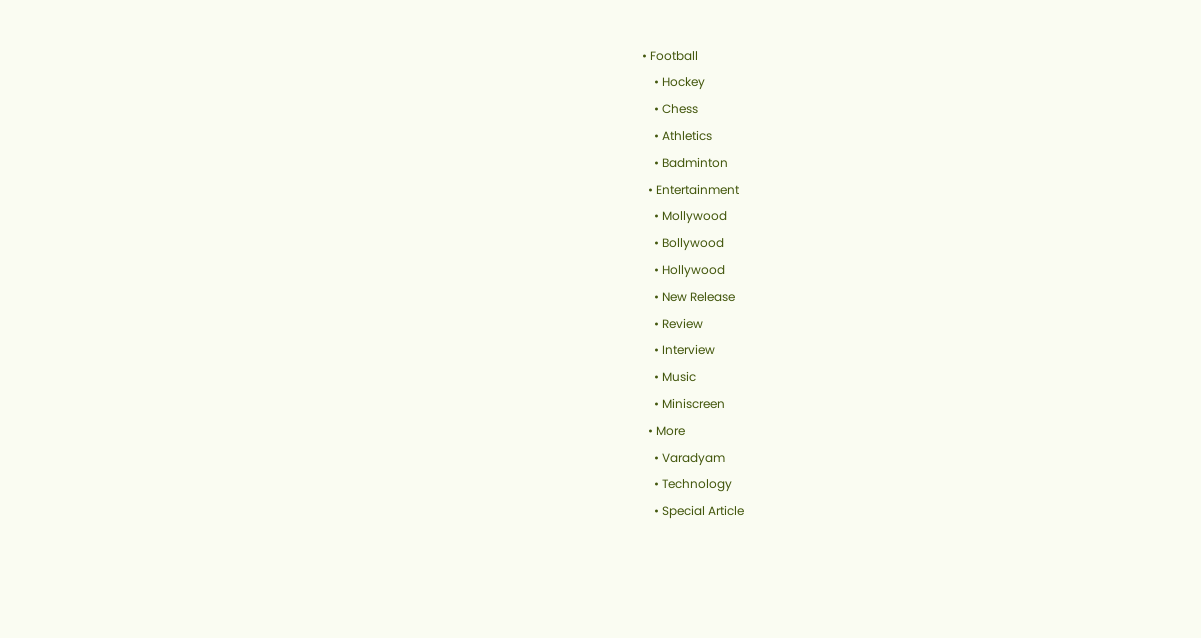• Football
    • Hockey
    • Chess
    • Athletics
    • Badminton
  • Entertainment
    • Mollywood
    • Bollywood
    • Hollywood
    • New Release
    • Review
    • Interview
    • Music
    • Miniscreen
  • More
    • Varadyam
    • Technology
    • Special Article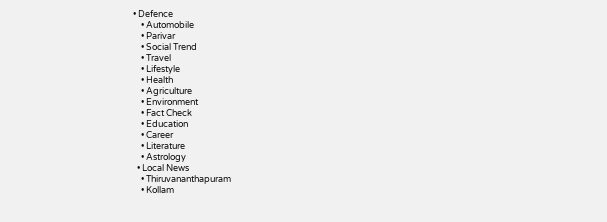• Defence
    • Automobile
    • Parivar
    • Social Trend
    • Travel
    • Lifestyle
    • Health
    • Agriculture
    • Environment
    • Fact Check
    • Education
    • Career
    • Literature
    • Astrology
  • Local News
    • Thiruvananthapuram
    • Kollam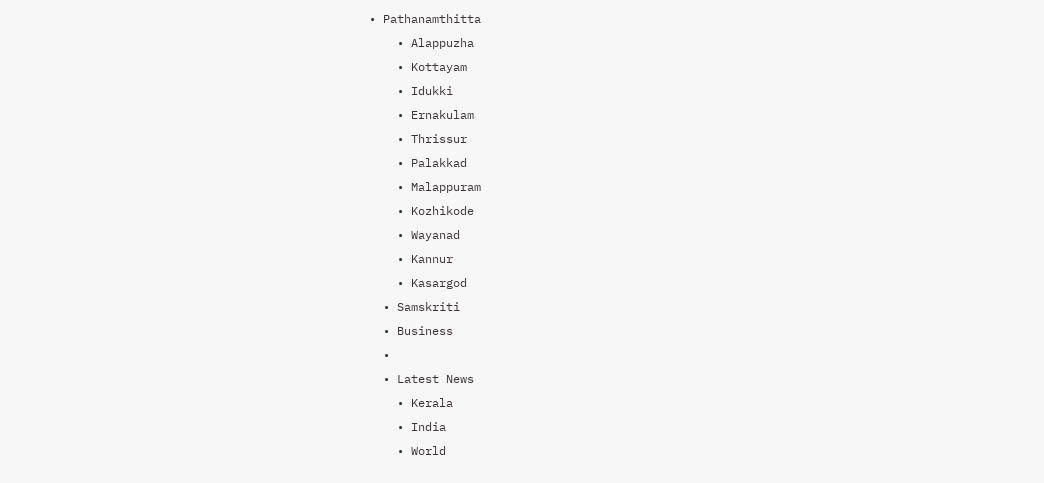• Pathanamthitta
    • Alappuzha
    • Kottayam
    • Idukki
    • Ernakulam
    • Thrissur
    • Palakkad
    • Malappuram
    • Kozhikode
    • Wayanad
    • Kannur
    • Kasargod
  • Samskriti
  • Business
  •
  • Latest News
    • Kerala
    • India
    • World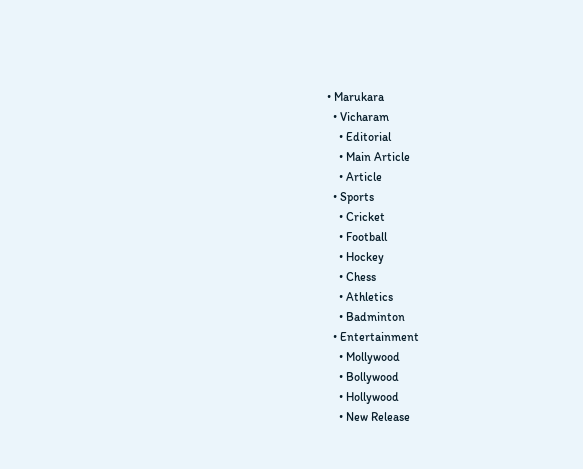• Marukara
  • Vicharam
    • Editorial
    • Main Article
    • Article
  • Sports
    • Cricket
    • Football
    • Hockey
    • Chess
    • Athletics
    • Badminton
  • Entertainment
    • Mollywood
    • Bollywood
    • Hollywood
    • New Release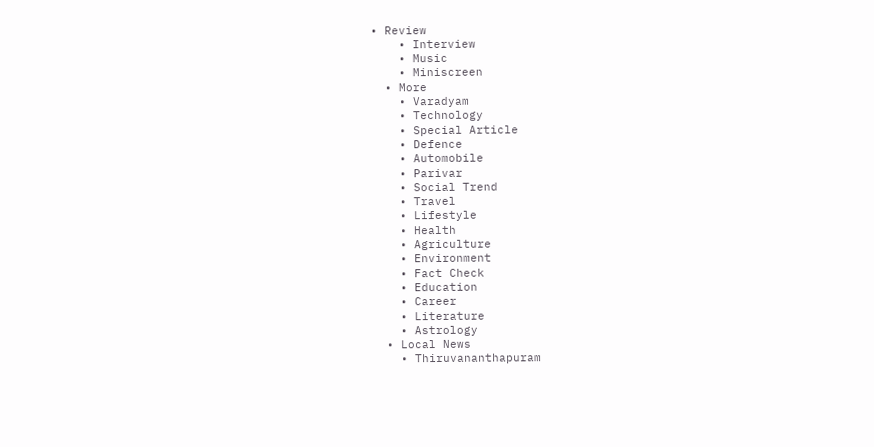• Review
    • Interview
    • Music
    • Miniscreen
  • More
    • Varadyam
    • Technology
    • Special Article
    • Defence
    • Automobile
    • Parivar
    • Social Trend
    • Travel
    • Lifestyle
    • Health
    • Agriculture
    • Environment
    • Fact Check
    • Education
    • Career
    • Literature
    • Astrology
  • Local News
    • Thiruvananthapuram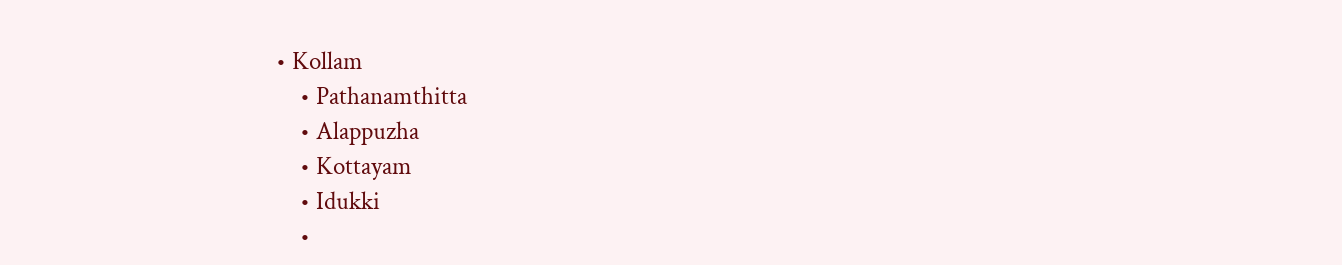• Kollam
    • Pathanamthitta
    • Alappuzha
    • Kottayam
    • Idukki
    •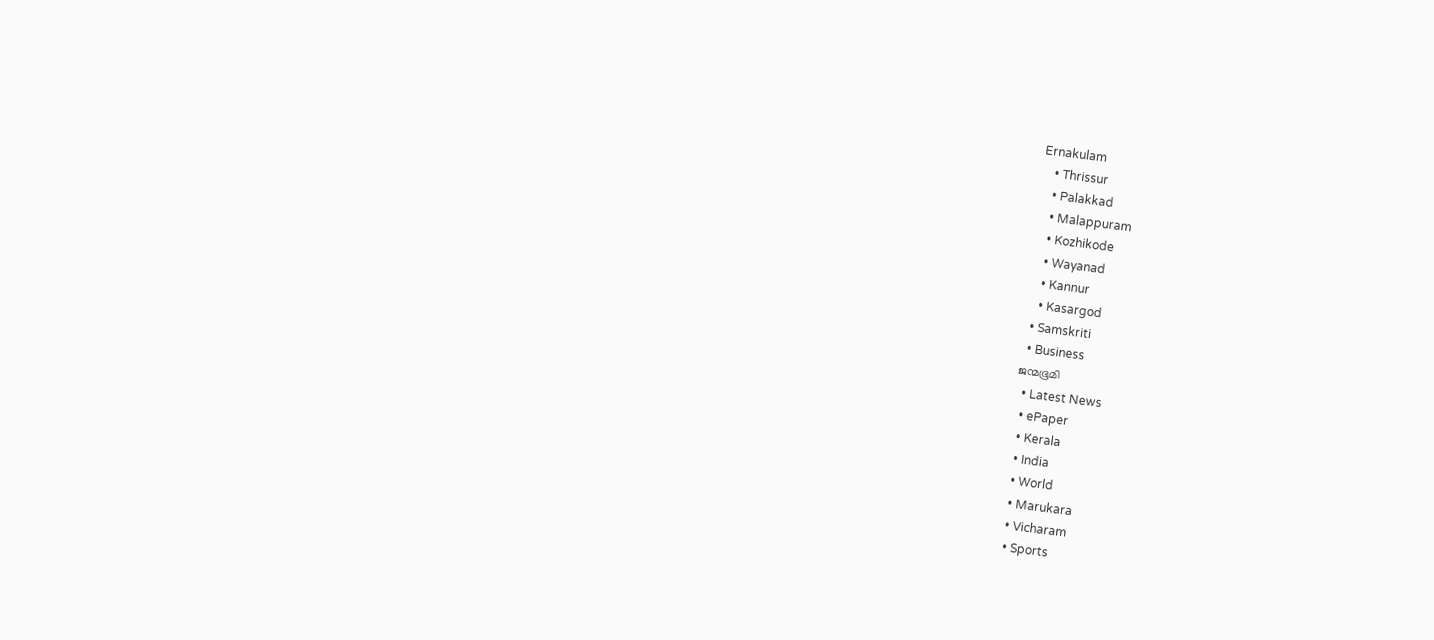Ernakulam
    • Thrissur
    • Palakkad
    • Malappuram
    • Kozhikode
    • Wayanad
    • Kannur
    • Kasargod
  • Samskriti
  • Business
ജന്മഭൂമി
  • Latest News
  • ePaper
  • Kerala
  • India
  • World
  • Marukara
  • Vicharam
  • Sports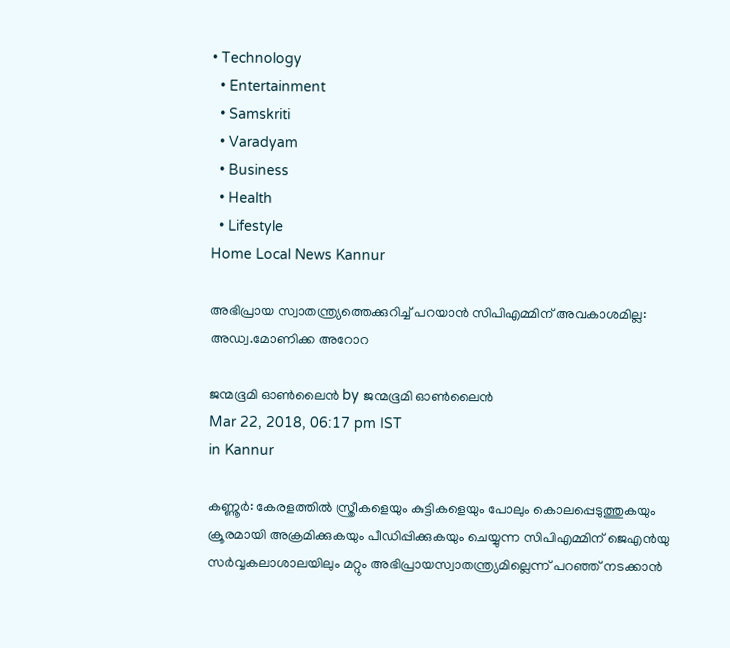• Technology
  • Entertainment
  • Samskriti
  • Varadyam
  • Business
  • Health
  • Lifestyle
Home Local News Kannur

അഭിപ്രായ സ്വാതന്ത്ര്യത്തെക്കുറിച്ച് പറയാന്‍ സിപിഎമ്മിന് അവകാശമില്ല: അഡ്വ.മോണിക്ക അറോറ

ജന്മഭൂമി ഓണ്‍ലൈന്‍ by ജന്മഭൂമി ഓണ്‍ലൈന്‍
Mar 22, 2018, 06:17 pm IST
in Kannur

കണ്ണൂര്‍: കേരളത്തില്‍ സ്ത്രീകളെയും കുട്ടികളെയും പോലും കൊലപ്പെടുത്തുകയും ക്രൂരമായി അക്രമിക്കുകയും പീഡിപ്പിക്കുകയും ചെയ്യുന്ന സിപിഎമ്മിന് ജെഎന്‍യു സര്‍വ്വകലാശാലയിലും മറ്റും അഭിപ്രായസ്വാതന്ത്ര്യമില്ലെന്ന് പറഞ്ഞ് നടക്കാന്‍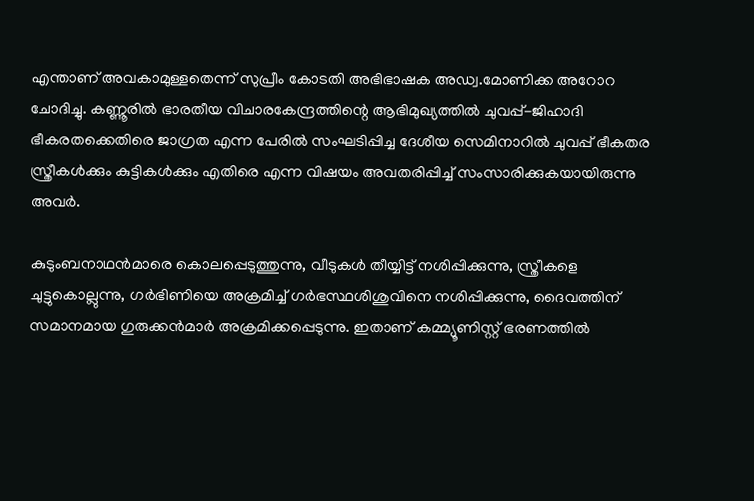എന്താണ് അവകാമുള്ളതെന്ന് സുപ്രീം കോടതി അഭിഭാഷക അഡ്വ.മോണിക്ക അറോറ ചോദിച്ചു. കണ്ണൂരില്‍ ഭാരതീയ വിചാരകേന്ദ്രത്തിന്റെ ആഭിമുഖ്യത്തില്‍ ചുവപ്പ്-ജിഹാദി ഭീകരതക്കെതിരെ ജാഗ്രത എന്ന പേരില്‍ സംഘടിപ്പിച്ച ദേശീയ സെമിനാറില്‍ ചുവപ്പ് ഭീകതര സ്ത്രീകള്‍ക്കും കുട്ടികള്‍ക്കും എതിരെ എന്ന വിഷയം അവതരിപ്പിച്ച് സംസാരിക്കുകയായിരുന്നു അവര്‍.

കുടുംബനാഥന്‍മാരെ കൊലപ്പെടുത്തുന്നു, വീടുകള്‍ തീയ്യിട്ട് നശിപ്പിക്കുന്നു, സ്ത്രീകളെ ചുട്ടുകൊല്ലുന്നു, ഗര്‍ഭിണിയെ അക്രമിച്ച് ഗര്‍ഭസ്ഥശിശുവിനെ നശിപ്പിക്കുന്നു, ദൈവത്തിന് സമാനമായ ഗുരുക്കന്‍മാര്‍ അക്രമിക്കപ്പെടുന്നു. ഇതാണ് കമ്മ്യൂണിസ്റ്റ് ഭരണത്തില്‍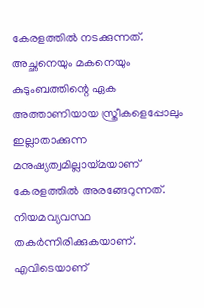കേരളത്തില്‍ നടക്കുന്നത്. അച്ഛനെയും മകനെയും കുടുംബത്തിന്റെ ഏക അത്താണിയായ സ്ത്രീകളെപ്പോലും ഇല്ലാതാക്കുന്ന മനുഷ്യത്വമില്ലായ്‌മയാണ് കേരളത്തില്‍ അരങ്ങേറുന്നത്. നിയമവ്യവസ്ഥ തകര്‍ന്നിരിക്കുകയാണ്. എവിടെയാണ്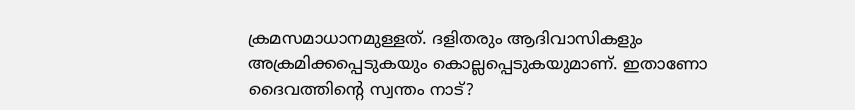ക്രമസമാധാനമുള്ളത്. ദളിതരും ആദിവാസികളും അക്രമിക്കപ്പെടുകയും കൊല്ലപ്പെടുകയുമാണ്. ഇതാണോ ദൈവത്തിന്റെ സ്വന്തം നാട്?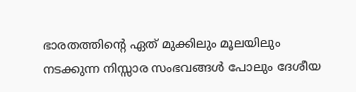ഭാരതത്തിന്റെ ഏത് മുക്കിലും മൂലയിലും നടക്കുന്ന നിസ്സാര സംഭവങ്ങള്‍ പോലും ദേശീയ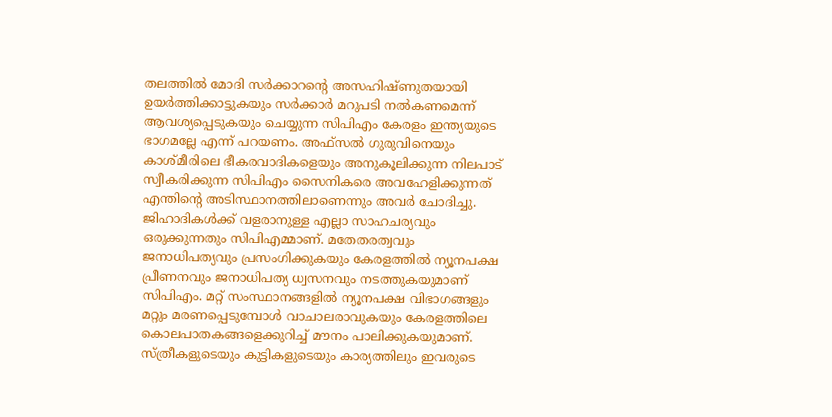തലത്തില്‍ മോദി സര്‍ക്കാറന്റെ അസഹിഷ്ണുതയായി ഉയര്‍ത്തിക്കാട്ടുകയും സര്‍ക്കാര്‍ മറുപടി നല്‍കണമെന്ന് ആവശ്യപ്പെടുകയും ചെയ്യുന്ന സിപിഎം കേരളം ഇന്ത്യയുടെ ഭാഗമല്ലേ എന്ന് പറയണം. അഫ്‌സല്‍ ഗുരുവിനെയും കാശ്മീരിലെ ഭീകരവാദികളെയും അനുകൂലിക്കുന്ന നിലപാട് സ്വീകരിക്കുന്ന സിപിഎം സൈനികരെ അവഹേളിക്കുന്നത് എന്തിന്റെ അടിസ്ഥാനത്തിലാണെന്നും അവര്‍ ചോദിച്ചു. ജിഹാദികള്‍ക്ക് വളരാനുള്ള എല്ലാ സാഹചര്യവും ഒരുക്കുന്നതും സിപിഎമ്മാണ്. മതേതരത്വവും ജനാധിപത്യവും പ്രസംഗിക്കുകയും കേരളത്തില്‍ ന്യൂനപക്ഷ പ്രീണനവും ജനാധിപത്യ ധ്വസനവും നടത്തുകയുമാണ് സിപിഎം. മറ്റ് സംസ്ഥാനങ്ങളില്‍ ന്യൂനപക്ഷ വിഭാഗങ്ങളും മറ്റും മരണപ്പെടുമ്പോള്‍ വാചാലരാവുകയും കേരളത്തിലെ കൊലപാതകങ്ങളെക്കുറിച്ച് മൗനം പാലിക്കുകയുമാണ്. സ്ത്രീകളുടെയും കുട്ടികളുടെയും കാര്യത്തിലും ഇവരുടെ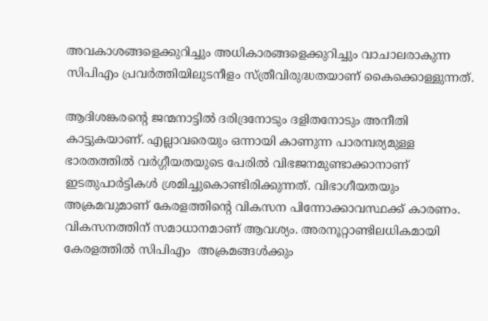അവകാശങ്ങളെക്കുറിച്ചും അധികാരങ്ങളെക്കുറിച്ചും വാചാലരാകുന്ന സിപിഎം പ്രവര്‍ത്തിയിലുടനീളം സ്ത്രീവിരുദ്ധതയാണ് കൈക്കൊള്ളുന്നത്.

ആദിശങ്കരന്റെ ജന്മനാട്ടില്‍ ദരിദ്രനോടും ദളിതനോടും അനീതി കാട്ടുകയാണ്. എല്ലാവരെയും ഒന്നായി കാണുന്ന പാരമ്പര്യമുള്ള ഭാരതത്തില്‍ വര്‍ഗ്ഗീയതയുടെ പേരില്‍ വിഭജനമുണ്ടാക്കാനാണ് ഇടതുപാര്‍ട്ടികള്‍ ശ്രമിച്ചുകൊണ്ടിരിക്കുന്നത്. വിഭാഗീയതയും അക്രമവുമാണ് കേരളത്തിന്റെ വികസന പിന്നോക്കാവസ്ഥക്ക് കാരണം. വികസനത്തിന് സമാധാനമാണ് ആവശ്യം. അരനൂറ്റാണ്ടിലധികമായി കേരളത്തില്‍ സിപിഎം  അക്രമങ്ങള്‍ക്കും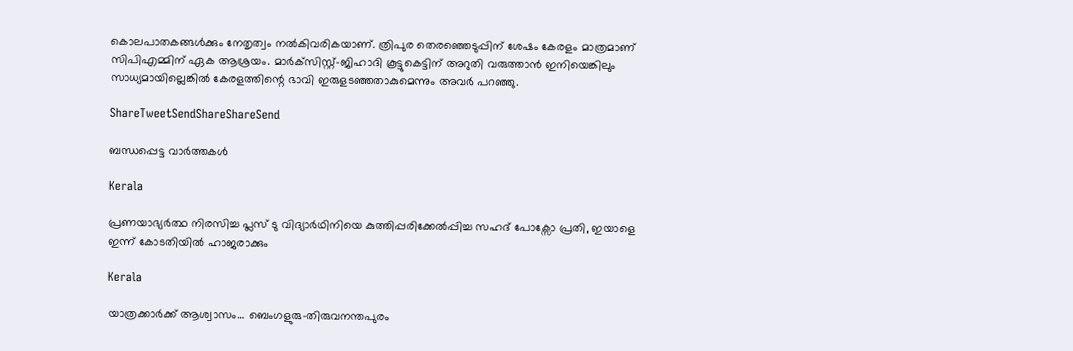കൊലപാതകങ്ങള്‍ക്കും നേതൃത്വം നല്‍കിവരികയാണ്. ത്രിപുര തെരഞ്ഞെടുപ്പിന് ശേഷം കേരളം മാത്രമാണ് സിപിഎമ്മിന് ഏക ആശ്രയം. മാര്‍ക്‌സിസ്റ്റ്-ജിഹാദി കൂട്ടുകെട്ടിന് അറുതി വരുത്താന്‍ ഇനിയെങ്കിലും സാധ്യമായില്ലെങ്കില്‍ കേരളത്തിന്റെ ഭാവി ഇരുളടഞ്ഞതാകുമെന്നും അവര്‍ പറഞ്ഞു.

ShareTweetSendShareShareSend

ബന്ധപ്പെട്ട വാര്‍ത്തകള്‍

Kerala

പ്രണയാഭ്യർത്ഥ നിരസിച്ച പ്ലസ് ടു വിദ്യാർഥിനിയെ കുത്തിപ്പരിക്കേൽപ്പിച്ച സഹദ് പോക്സോ പ്രതി, ഇയാളെ ഇന്ന് കോടതിയിൽ ഹാജരാക്കും

Kerala

യാത്രക്കാര്‍ക്ക് ആശ്വാസം… ബെംഗളുരു-തിരുവനന്തപുരം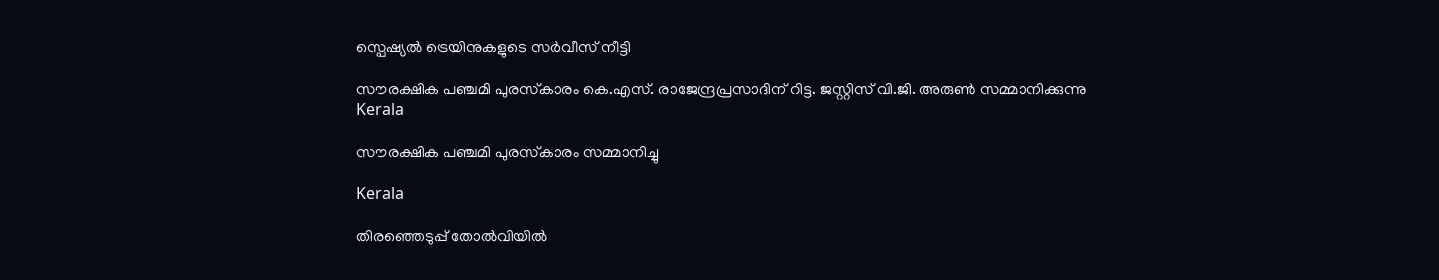സ്പെഷ്യല്‍ ട്രെയിനുകളുടെ സർവീസ് നീട്ടി

സൗരക്ഷിക പഞ്ചമി പുരസ്‌കാരം കെ.എസ്. രാജേന്ദ്രപ്രസാദിന് റിട്ട. ജസ്റ്റിസ് വി.ജി. അരുണ്‍ സമ്മാനിക്കുന്നു
Kerala

സൗരക്ഷിക പഞ്ചമി പുരസ്‌കാരം സമ്മാനിച്ചു

Kerala

തിരഞ്ഞെടുപ്പ് തോൽവിയിൽ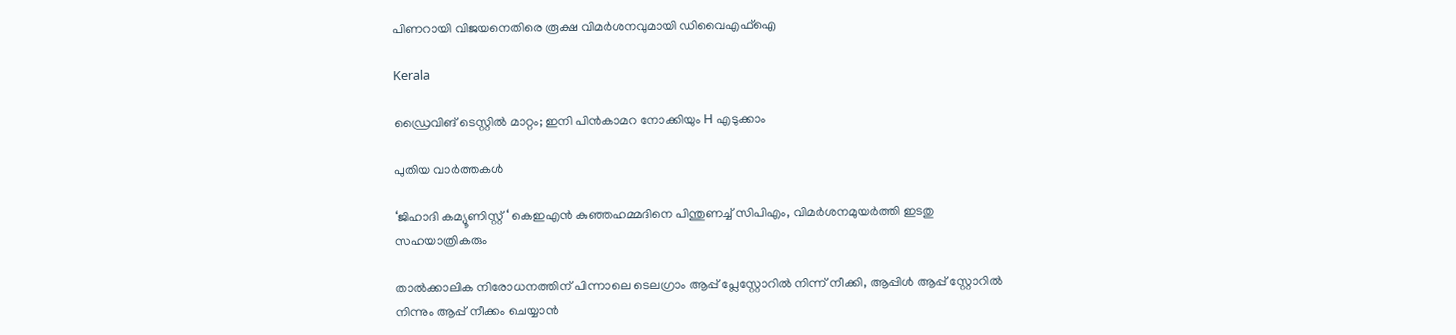പിണറായി വിജയനെതിരെ രൂക്ഷ വിമർശനവുമായി ഡിവൈഎഫ്ഐ

Kerala

ഡ്രൈവിങ് ടെസ്റ്റില്‍ മാറ്റം; ഇനി പിന്‍കാമറ നോക്കിയും H എടുക്കാം

പുതിയ വാര്‍ത്തകള്‍

‘ജിഹാദി കമ്യൂണിസ്റ്റ് ‘ കെഇഎന്‍ കുഞ്ഞഹമ്മദിനെ പിന്തുണച്ച് സിപിഎം, വിമര്‍ശനമുയര്‍ത്തി ഇടതു സഹയാത്രികരും

താൽക്കാലിക നിരോധനത്തിന് പിന്നാലെ ടെലഗ്രാം ആപ്പ് പ്ലേസ്റ്റോറിൽ നിന്ന് നീക്കി, ആപ്പിൾ ആപ്പ് സ്റ്റോറിൽ നിന്നും ആപ്പ് നീക്കം ചെയ്യാൻ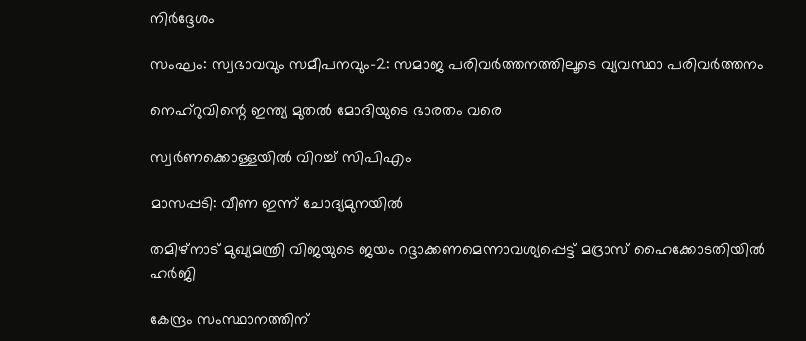നിർദ്ദേശം

സംഘം: സ്വഭാവവും സമീപനവും-2: സമാജ പരിവര്‍ത്തനത്തിലൂടെ വ്യവസ്ഥാ പരിവര്‍ത്തനം

നെഹ്‌റുവിന്റെ ഇന്ത്യ മുതല്‍ മോദിയുടെ ഭാരതം വരെ

സ്വര്‍ണക്കൊള്ളയില്‍ വിറച്ച് സിപിഎം

മാസപ്പടി: വീണ ഇന്ന് ചോദ്യമുനയില്‍

തമിഴ്നാട് മുഖ്യമന്ത്രി വിജയുടെ ജയം റദ്ദാക്കണമെന്നാവശ്യപ്പെട്ട് മദ്രാസ് ഹൈക്കോടതിയിൽ ഹർജി

കേന്ദ്രം സംസ്ഥാനത്തിന്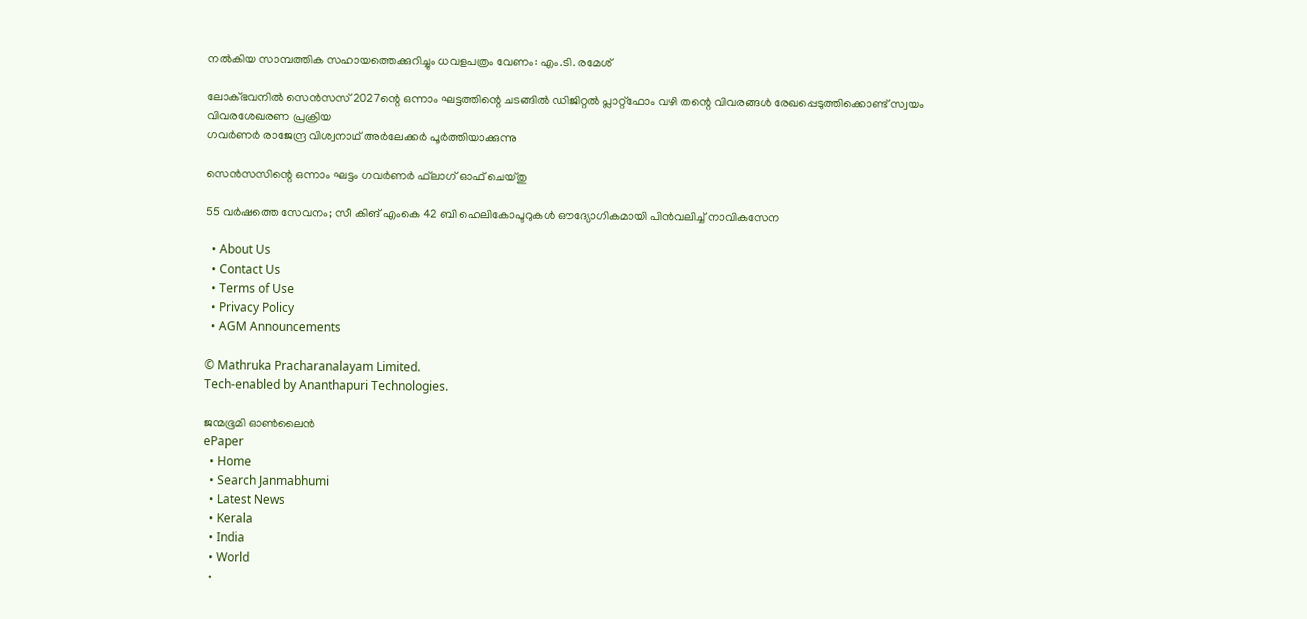നല്‍കിയ സാമ്പത്തിക സഹായത്തെക്കുറിച്ചും ധവളപത്രം വേണം: എം.ടി. രമേശ്

ലോക്ഭവനില്‍ സെന്‍സസ് 2027ന്റെ ഒന്നാം ഘട്ടത്തിന്റെ ചടങ്ങില്‍ ഡിജിറ്റല്‍ പ്ലാറ്റ്‌ഫോം വഴി തന്റെ വിവരങ്ങള്‍ രേഖപ്പെടുത്തിക്കൊണ്ട് സ്വയം വിവരശേഖരണ പ്രക്രിയ
ഗവര്‍ണര്‍ രാജേന്ദ്ര വിശ്വനാഥ് അര്‍ലേക്കര്‍ പൂര്‍ത്തിയാക്കുന്നു

സെന്‍സസിന്റെ ഒന്നാം ഘട്ടം ഗവര്‍ണര്‍ ഫ്‌ലാഗ് ഓഫ് ചെയ്തു

55 വര്‍ഷത്തെ സേവനം; സീ കിങ് എംകെ 42 ബി ഹെലികോപ്ടറുകള്‍ ഔദ്യോഗികമായി പിന്‍വലിച്ച് നാവികസേന

  • About Us
  • Contact Us
  • Terms of Use
  • Privacy Policy
  • AGM Announcements

© Mathruka Pracharanalayam Limited.
Tech-enabled by Ananthapuri Technologies.

ജന്മഭൂമി ഓണ്‍ലൈന്‍
ePaper
  • Home
  • Search Janmabhumi
  • Latest News
  • Kerala
  • India
  • World
  •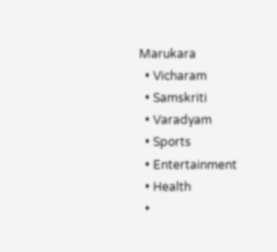Marukara
  • Vicharam
  • Samskriti
  • Varadyam
  • Sports
  • Entertainment
  • Health
  •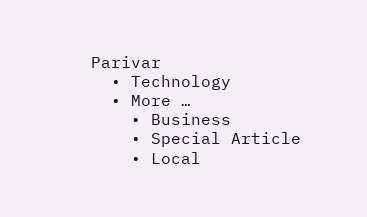Parivar
  • Technology
  • More …
    • Business
    • Special Article
    • Local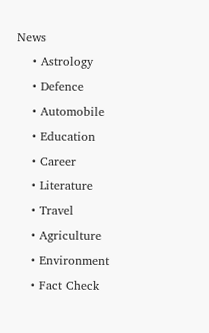News
    • Astrology
    • Defence
    • Automobile
    • Education
    • Career
    • Literature
    • Travel
    • Agriculture
    • Environment
    • Fact Check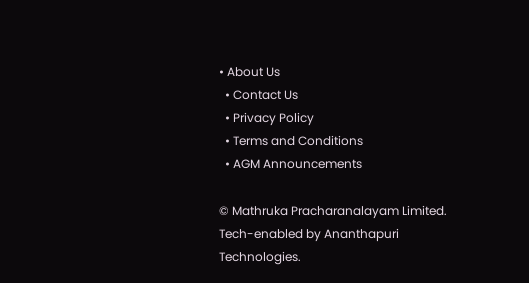• About Us
  • Contact Us
  • Privacy Policy
  • Terms and Conditions
  • AGM Announcements

© Mathruka Pracharanalayam Limited.
Tech-enabled by Ananthapuri Technologies.